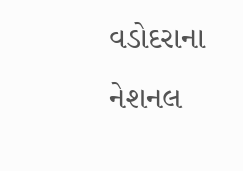વડોદરાના નેશનલ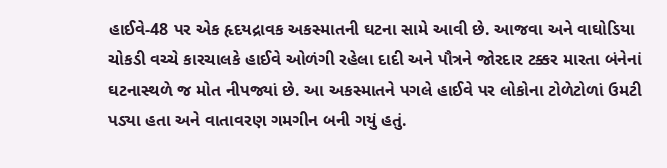હાઈવે-48 પર એક હૃદયદ્રાવક અકસ્માતની ઘટના સામે આવી છે. આજવા અને વાઘોડિયા ચોકડી વચ્ચે કારચાલકે હાઈવે ઓળંગી રહેલા દાદી અને પૌત્રને જોરદાર ટક્કર મારતા બંનેનાં ઘટનાસ્થળે જ મોત નીપજ્યાં છે. આ અકસ્માતને પગલે હાઈવે પર લોકોના ટોળેટોળાં ઉમટી પડ્યા હતા અને વાતાવરણ ગમગીન બની ગયું હતું.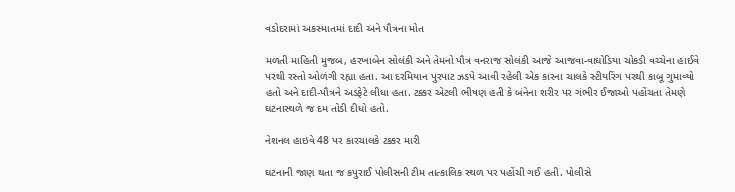વડોદરામાં અકસ્માતમાં દાદી અને પૌત્રના મોત

મળતી માહિતી મુજબ, હરખાબેન સોલંકી અને તેમનો પૌત્ર વનરાજ સોલંકી આજે આજવા-વાઘોડિયા ચોકડી વચ્ચેના હાઈવે પરથી રસ્તો ઓળંગી રહ્યા હતા. આ દરમિયાન પુરપાટ ઝડપે આવી રહેલી એક કારના ચાલકે સ્ટીયરિંગ પરથી કાબૂ ગુમાવ્યો હતો અને દાદી-પૌત્રને અડફેટે લીધા હતા. ટક્કર એટલી ભીષણ હતી કે બંનેના શરીર પર ગંભીર ઈજાઓ પહોંચતા તેમણે ઘટનાસ્થળે જ દમ તોડી દીધો હતો.

નેશનલ હાઇવે 48 પર કારચાલકે ટક્કર મારી

ઘટનાની જાણ થતા જ કપુરાઈ પોલીસની ટીમ તાત્કાલિક સ્થળ પર પહોંચી ગઈ હતી. પોલીસે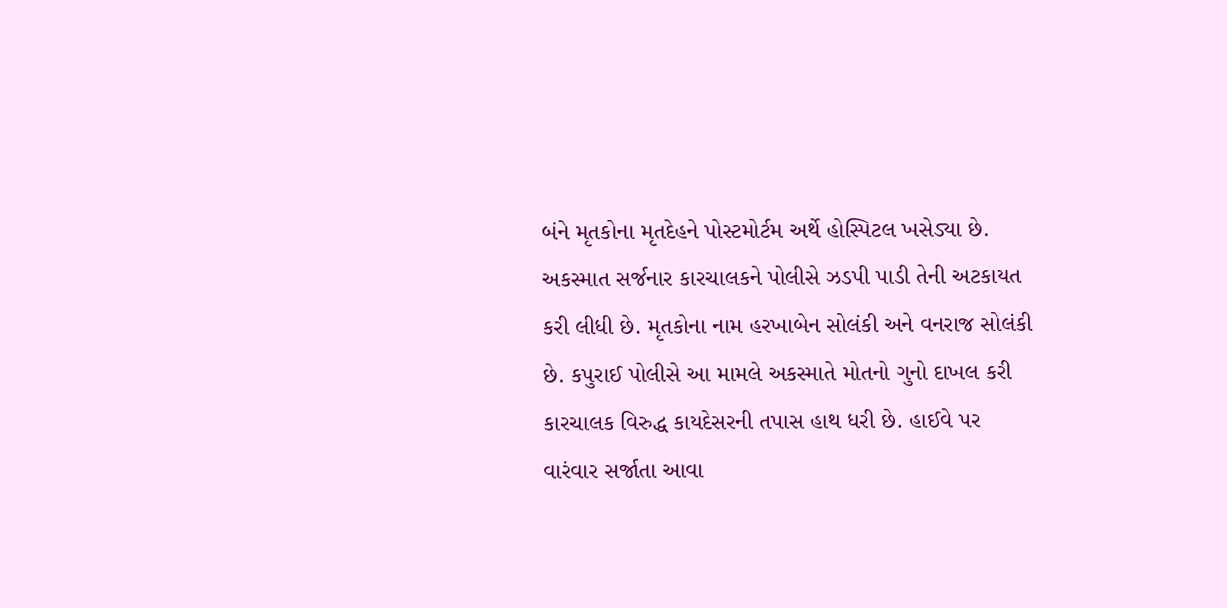બંને મૃતકોના મૃતદેહને પોસ્ટમોર્ટમ અર્થે હોસ્પિટલ ખસેડ્યા છે. અકસ્માત સર્જનાર કારચાલકને પોલીસે ઝડપી પાડી તેની અટકાયત કરી લીધી છે. મૃતકોના નામ હરખાબેન સોલંકી અને વનરાજ સોલંકી છે. કપુરાઈ પોલીસે આ મામલે અકસ્માતે મોતનો ગુનો દાખલ કરી કારચાલક વિરુદ્ધ કાયદેસરની તપાસ હાથ ધરી છે. હાઈવે પર વારંવાર સર્જાતા આવા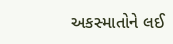અકસ્માતોને લઈ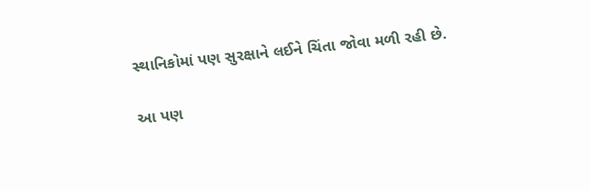સ્થાનિકોમાં પણ સુરક્ષાને લઈને ચિંતા જોવા મળી રહી છે.

આ પણ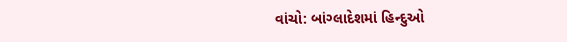વાંચો: બાંગ્લાદેશમાં હિન્દુઓ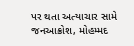પર થતા અત્યાચાર સામે જનઆક્રોશ, મોહમ્મદ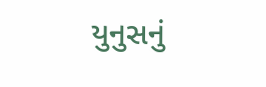યુનુસનું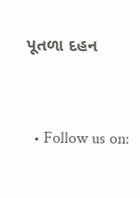પૂતળા દહન


  • Follow us on: